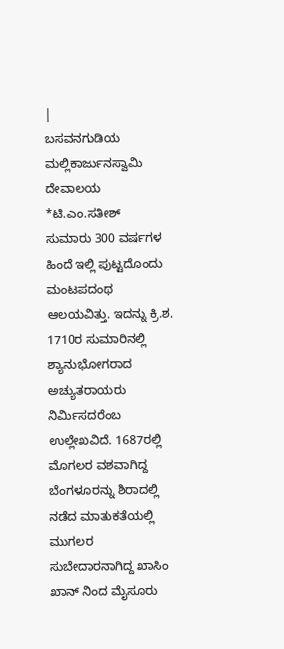|
ಬಸವನಗುಡಿಯ ಮಲ್ಲಿಕಾರ್ಜುನಸ್ವಾಮಿ ದೇವಾಲಯ *ಟಿ.ಎಂ.ಸತೀಶ್
ಸುಮಾರು 300 ವರ್ಷಗಳ ಹಿಂದೆ ಇಲ್ಲಿ ಪುಟ್ಟದೊಂದು ಮಂಟಪದಂಥ ಆಲಯವಿತ್ತು. ಇದನ್ನು ಕ್ರಿ.ಶ. 1710ರ ಸುಮಾರಿನಲ್ಲಿ ಶ್ಯಾನುಭೋಗರಾದ ಅಚ್ಯುತರಾಯರು ನಿರ್ಮಿಸದರೆಂಬ ಉಲ್ಲೇಖವಿದೆ. 1687ರಲ್ಲಿ ಮೊಗಲರ ವಶವಾಗಿದ್ದ ಬೆಂಗಳೂರನ್ನು ಶಿರಾದಲ್ಲಿ ನಡೆದ ಮಾತುಕತೆಯಲ್ಲಿ ಮುಗಲರ ಸುಬೇದಾರನಾಗಿದ್ದ ಖಾಸಿಂ ಖಾನ್ ನಿಂದ ಮೈಸೂರು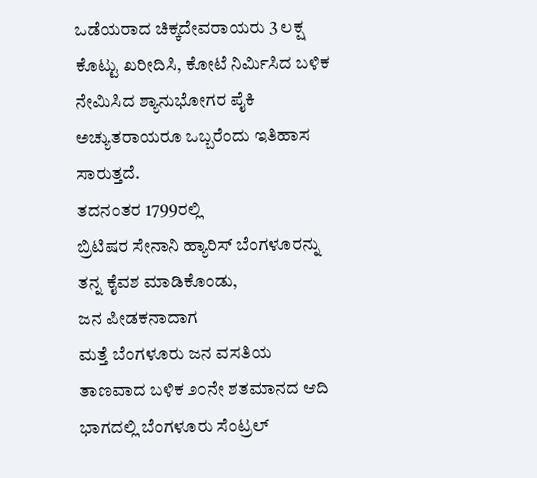ಒಡೆಯರಾದ ಚಿಕ್ಕದೇವರಾಯರು 3 ಲಕ್ಷ ಕೊಟ್ಟು ಖರೀದಿಸಿ, ಕೋಟೆ ನಿರ್ಮಿಸಿದ ಬಳಿಕ ನೇಮಿಸಿದ ಶ್ಯಾನುಭೋಗರ ಪೈಕಿ ಅಚ್ಯುತರಾಯರೂ ಒಬ್ಬರೆಂದು ಇತಿಹಾಸ ಸಾರುತ್ತದೆ.
ತದನಂತರ 1799ರಲ್ಲಿ
ಬ್ರಿಟಿಷರ ಸೇನಾನಿ ಹ್ಯಾರಿಸ್ ಬೆಂಗಳೂರನ್ನು ತನ್ನ ಕೈವಶ ಮಾಡಿಕೊಂಡು,
ಜನ ಪೀಡಕನಾದಾಗ
ಮತ್ತೆ ಬೆಂಗಳೂರು ಜನ ವಸತಿಯ ತಾಣವಾದ ಬಳಿಕ ೨೦ನೇ ಶತಮಾನದ ಆದಿ ಭಾಗದಲ್ಲಿ ಬೆಂಗಳೂರು ಸೆಂಟ್ರಲ್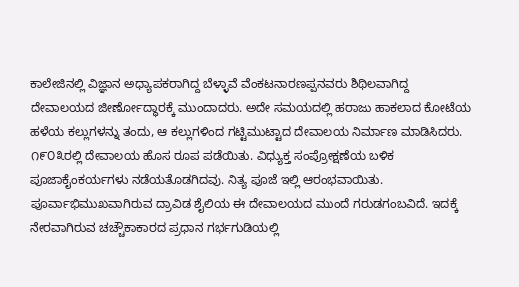ಕಾಲೇಜಿನಲ್ಲಿ ವಿಜ್ಞಾನ ಅಧ್ಯಾಪಕರಾಗಿದ್ದ ಬೆಳ್ಳಾವೆ ವೆಂಕಟನಾರಣಪ್ಪನವರು ಶಿಥಿಲವಾಗಿದ್ದ ದೇವಾಲಯದ ಜೀರ್ಣೋದ್ಧಾರಕ್ಕೆ ಮುಂದಾದರು. ಅದೇ ಸಮಯದಲ್ಲಿ ಹರಾಜು ಹಾಕಲಾದ ಕೋಟೆಯ ಹಳೆಯ ಕಲ್ಲುಗಳನ್ನು ತಂದು, ಆ ಕಲ್ಲುಗಳಿಂದ ಗಟ್ಟಿಮುಟ್ಟಾದ ದೇವಾಲಯ ನಿರ್ಮಾಣ ಮಾಡಿಸಿದರು. ೧೯೦೩ರಲ್ಲಿ ದೇವಾಲಯ ಹೊಸ ರೂಪ ಪಡೆಯಿತು. ವಿಧ್ಯುಕ್ತ ಸಂಪ್ರೋಕ್ಷಣೆಯ ಬಳಿಕ ಪೂಜಾಕೈಂಕರ್ಯಗಳು ನಡೆಯತೊಡಗಿದವು. ನಿತ್ಯ ಪೂಜೆ ಇಲ್ಲಿ ಆರಂಭವಾಯಿತು.
ಪೂರ್ವಾಭಿಮುಖವಾಗಿರುವ ದ್ರಾವಿಡ ಶೈಲಿಯ ಈ ದೇವಾಲಯದ ಮುಂದೆ ಗರುಡಗಂಬವಿದೆ. ಇದಕ್ಕೆ ನೇರವಾಗಿರುವ ಚಚ್ಚೌಕಾಕಾರದ ಪ್ರಧಾನ ಗರ್ಭಗುಡಿಯಲ್ಲಿ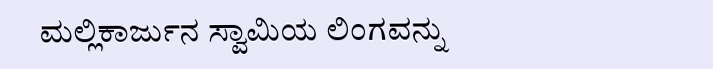ಮಲ್ಲಿಕಾರ್ಜುನ ಸ್ವಾಮಿಯ ಲಿಂಗವನ್ನು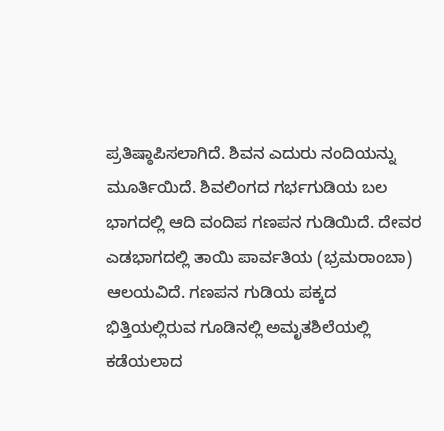ಪ್ರತಿಷ್ಠಾಪಿಸಲಾಗಿದೆ. ಶಿವನ ಎದುರು ನಂದಿಯನ್ನು ಮೂರ್ತಿಯಿದೆ. ಶಿವಲಿಂಗದ ಗರ್ಭಗುಡಿಯ ಬಲ ಭಾಗದಲ್ಲಿ ಆದಿ ವಂದಿಪ ಗಣಪನ ಗುಡಿಯಿದೆ. ದೇವರ ಎಡಭಾಗದಲ್ಲಿ ತಾಯಿ ಪಾರ್ವತಿಯ (ಭ್ರಮರಾಂಬಾ) ಆಲಯವಿದೆ. ಗಣಪನ ಗುಡಿಯ ಪಕ್ಕದ ಭಿತ್ತಿಯಲ್ಲಿರುವ ಗೂಡಿನಲ್ಲಿ ಅಮೃತಶಿಲೆಯಲ್ಲಿ ಕಡೆಯಲಾದ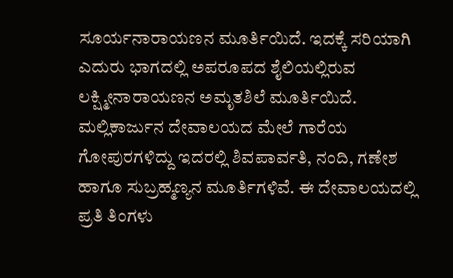ಸೂರ್ಯನಾರಾಯಣನ ಮೂರ್ತಿಯಿದೆ. ಇದಕ್ಕೆ ಸರಿಯಾಗಿ ಎದುರು ಭಾಗದಲ್ಲಿ ಅಪರೂಪದ ಶೈಲಿಯಲ್ಲಿರುವ ಲಕ್ಷ್ಮೀನಾರಾಯಣನ ಅಮೃತಶಿಲೆ ಮೂರ್ತಿಯಿದೆ.
ಮಲ್ಲಿಕಾರ್ಜುನ ದೇವಾಲಯದ ಮೇಲೆ ಗಾರೆಯ ಗೋಪುರಗಳಿದ್ದು ಇದರಲ್ಲಿ ಶಿವಪಾರ್ವತಿ, ನಂದಿ, ಗಣೇಶ ಹಾಗೂ ಸುಬ್ರಹ್ಮಣ್ಯನ ಮೂರ್ತಿಗಳಿವೆ. ಈ ದೇವಾಲಯದಲ್ಲಿ ಪ್ರತಿ ತಿಂಗಳು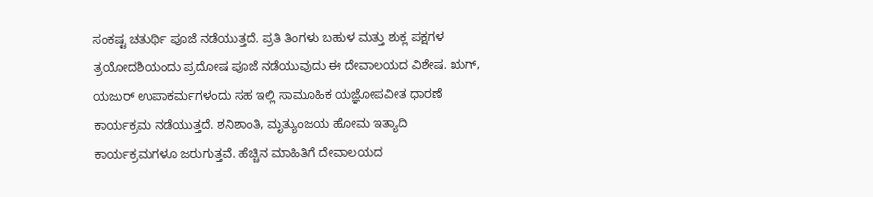ಸಂಕಷ್ಟ ಚತುರ್ಥಿ ಪೂಜೆ ನಡೆಯುತ್ತದೆ. ಪ್ರತಿ ತಿಂಗಳು ಬಹುಳ ಮತ್ತು ಶುಕ್ಲ ಪಕ್ಷಗಳ ತ್ರಯೋದಶಿಯಂದು ಪ್ರದೋಷ ಪೂಜೆ ನಡೆಯುವುದು ಈ ದೇವಾಲಯದ ವಿಶೇಷ. ಋಗ್, ಯಜುರ್ ಉಪಾಕರ್ಮಗಳಂದು ಸಹ ಇಲ್ಲಿ ಸಾಮೂಹಿಕ ಯಜ್ಞೋಪವೀತ ಧಾರಣೆ ಕಾರ್ಯಕ್ರಮ ನಡೆಯುತ್ತದೆ. ಶನಿಶಾಂತಿ, ಮೃತ್ಯುಂಜಯ ಹೋಮ ಇತ್ಯಾದಿ ಕಾರ್ಯಕ್ರಮಗಳೂ ಜರುಗುತ್ತವೆ. ಹೆಚ್ಚಿನ ಮಾಹಿತಿಗೆ ದೇವಾಲಯದ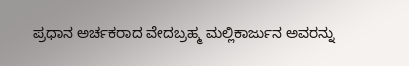ಪ್ರಧಾನ ಅರ್ಚಕರಾದ ವೇದಬ್ರಹ್ಮ ಮಲ್ಲಿಕಾರ್ಜುನ ಅವರನ್ನು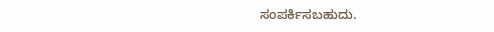ಸಂಪರ್ಕಿಸಬಹುದು.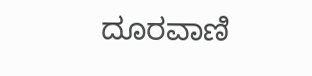ದೂರವಾಣಿ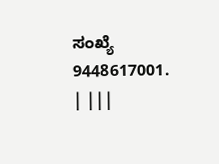ಸಂಖ್ಯೆ 9448617001. | |||